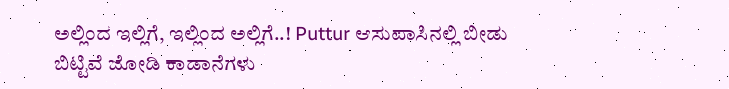ಅಲ್ಲಿಂದ ಇಲ್ಲಿಗೆ, ಇಲ್ಲಿಂದ ಅಲ್ಲಿಗೆ..! Puttur ಆಸುಪಾಸಿನಲ್ಲಿ ಬೀಡು ಬಿಟ್ಟಿವೆ ಜೋಡಿ ಕಾಡಾನೆಗಳು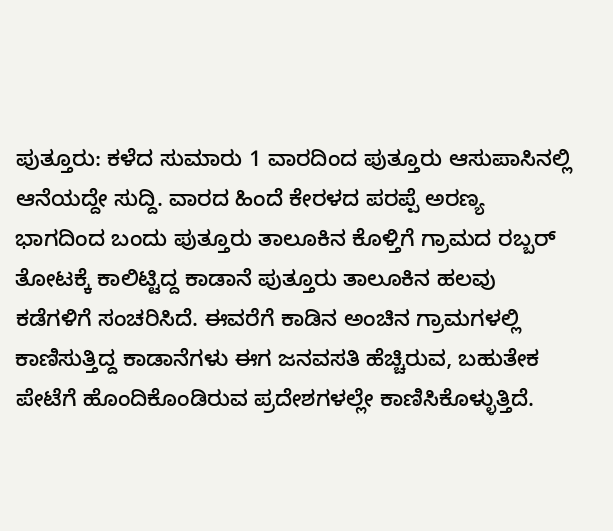ಪುತ್ತೂರು: ಕಳೆದ ಸುಮಾರು 1 ವಾರದಿಂದ ಪುತ್ತೂರು ಆಸುಪಾಸಿನಲ್ಲಿ ಆನೆಯದ್ದೇ ಸುದ್ದಿ. ವಾರದ ಹಿಂದೆ ಕೇರಳದ ಪರಪ್ಪೆ ಅರಣ್ಯ ಭಾಗದಿಂದ ಬಂದು ಪುತ್ತೂರು ತಾಲೂಕಿನ ಕೊಳ್ತಿಗೆ ಗ್ರಾಮದ ರಬ್ಬರ್ ತೋಟಕ್ಕೆ ಕಾಲಿಟ್ಟಿದ್ದ ಕಾಡಾನೆ ಪುತ್ತೂರು ತಾಲೂಕಿನ ಹಲವು ಕಡೆಗಳಿಗೆ ಸಂಚರಿಸಿದೆ. ಈವರೆಗೆ ಕಾಡಿನ ಅಂಚಿನ ಗ್ರಾಮಗಳಲ್ಲಿ ಕಾಣಿಸುತ್ತಿದ್ದ ಕಾಡಾನೆಗಳು ಈಗ ಜನವಸತಿ ಹೆಚ್ಚಿರುವ, ಬಹುತೇಕ ಪೇಟೆಗೆ ಹೊಂದಿಕೊಂಡಿರುವ ಪ್ರದೇಶಗಳಲ್ಲೇ ಕಾಣಿಸಿಕೊಳ್ಳುತ್ತಿದೆ.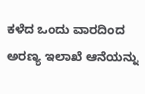ಕಳೆದ ಒಂದು ವಾರದಿಂದ ಅರಣ್ಯ ಇಲಾಖೆ ಆನೆಯನ್ನು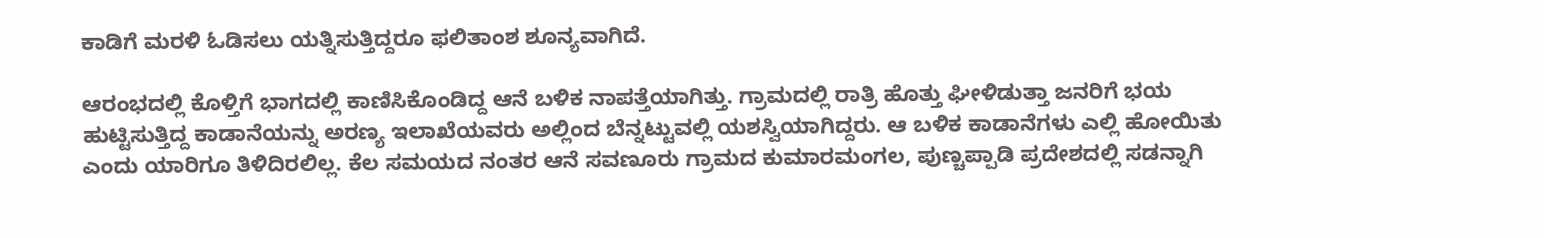ಕಾಡಿಗೆ ಮರಳಿ ಓಡಿಸಲು ಯತ್ನಿಸುತ್ತಿದ್ದರೂ ಫಲಿತಾಂಶ ಶೂನ್ಯವಾಗಿದೆ.

ಆರಂಭದಲ್ಲಿ ಕೊಳ್ತಿಗೆ ಭಾಗದಲ್ಲಿ ಕಾಣಿಸಿಕೊಂಡಿದ್ದ ಆನೆ ಬಳಿಕ ನಾಪತ್ತೆಯಾಗಿತ್ತು. ಗ್ರಾಮದಲ್ಲಿ ರಾತ್ರಿ ಹೊತ್ತು ಘೀಳಿಡುತ್ತಾ ಜನರಿಗೆ ಭಯ ಹುಟ್ಟಿಸುತ್ತಿದ್ದ ಕಾಡಾನೆಯನ್ನು ಅರಣ್ಯ ಇಲಾಖೆಯವರು ಅಲ್ಲಿಂದ ಬೆನ್ನಟ್ಟುವಲ್ಲಿ ಯಶಸ್ವಿಯಾಗಿದ್ದರು. ಆ ಬಳಿಕ ಕಾಡಾನೆಗಳು ಎಲ್ಲಿ ಹೋಯಿತು ಎಂದು ಯಾರಿಗೂ ತಿಳಿದಿರಲಿಲ್ಲ. ಕೆಲ ಸಮಯದ ನಂತರ ಆನೆ ಸವಣೂರು ಗ್ರಾಮದ ಕುಮಾರಮಂಗಲ, ಪುಣ್ಚಪ್ಪಾಡಿ ಪ್ರದೇಶದಲ್ಲಿ ಸಡನ್ನಾಗಿ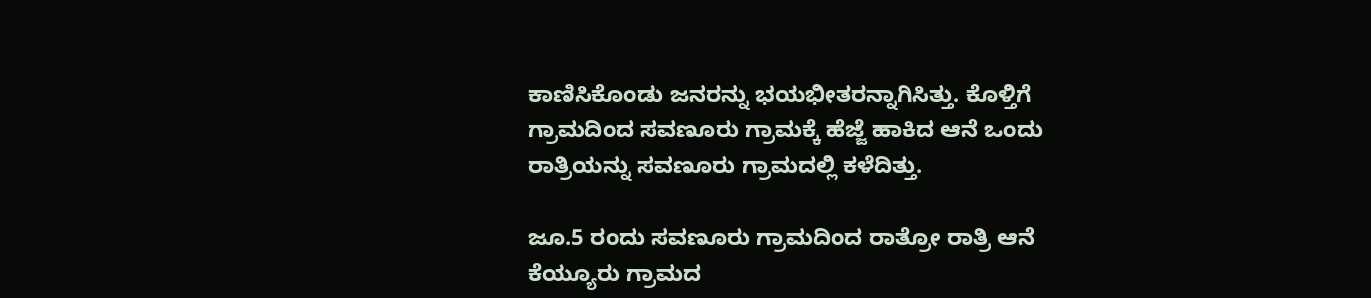ಕಾಣಿಸಿಕೊಂಡು ಜನರನ್ನು ಭಯಭೀತರನ್ನಾಗಿಸಿತ್ತು. ಕೊಳ್ತಿಗೆ ಗ್ರಾಮದಿಂದ ಸವಣೂರು ಗ್ರಾಮಕ್ಕೆ ಹೆಜ್ಜೆ ಹಾಕಿದ ಆನೆ ಒಂದು ರಾತ್ರಿಯನ್ನು ಸವಣೂರು ಗ್ರಾಮದಲ್ಲಿ ಕಳೆದಿತ್ತು.

ಜೂ.5 ರಂದು ಸವಣೂರು ಗ್ರಾಮದಿಂದ ರಾತ್ರೋ ರಾತ್ರಿ ಆನೆ ಕೆಯ್ಯೂರು ಗ್ರಾಮದ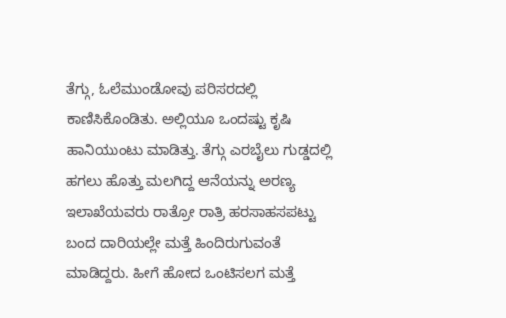ತೆಗ್ಗು, ಓಲೆಮುಂಡೋವು ಪರಿಸರದಲ್ಲಿ ಕಾಣಿಸಿಕೊಂಡಿತು. ಅಲ್ಲಿಯೂ ಒಂದಷ್ಟು ಕೃಷಿ ಹಾನಿಯುಂಟು ಮಾಡಿತ್ತು. ತೆಗ್ಗು ಎರಬೈಲು ಗುಡ್ಡದಲ್ಲಿ ಹಗಲು ಹೊತ್ತು ಮಲಗಿದ್ದ ಆನೆಯನ್ನು ಅರಣ್ಯ ಇಲಾಖೆಯವರು ರಾತ್ರೋ ರಾತ್ರಿ ಹರಸಾಹಸಪಟ್ಟು ಬಂದ ದಾರಿಯಲ್ಲೇ ಮತ್ತೆ ಹಿಂದಿರುಗುವಂತೆ ಮಾಡಿದ್ದರು. ಹೀಗೆ ಹೋದ ಒಂಟಿಸಲಗ ಮತ್ತೆ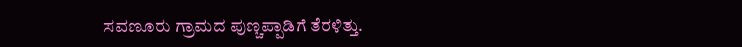ಸವಣೂರು ಗ್ರಾಮದ ಪುಣ್ಚಪ್ಪಾಡಿಗೆ ತೆರಳಿತ್ತು.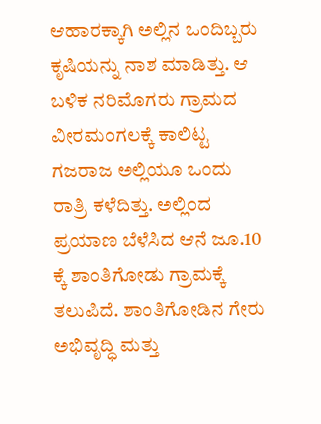ಆಹಾರಕ್ಕಾಗಿ ಅಲ್ಲಿನ ಒಂದಿಬ್ಬರು ಕೃಷಿಯನ್ನು ನಾಶ ಮಾಡಿತ್ತು. ಆ ಬಳಿಕ ನರಿಮೊಗರು ಗ್ರಾಮದ ವೀರಮಂಗಲಕ್ಕೆ ಕಾಲಿಟ್ಟ ಗಜರಾಜ ಅಲ್ಲಿಯೂ ಒಂದು ರಾತ್ರಿ ಕಳೆದಿತ್ತು. ಅಲ್ಲಿಂದ ಪ್ರಯಾಣ ಬೆಳೆಸಿದ ಆನೆ ಜೂ.10 ಕ್ಕೆ ಶಾಂತಿಗೋಡು ಗ್ರಾಮಕ್ಕೆ ತಲುಪಿದೆ. ಶಾಂತಿಗೋಡಿನ ಗೇರು ಅಭಿವೃದ್ಧಿ ಮತ್ತು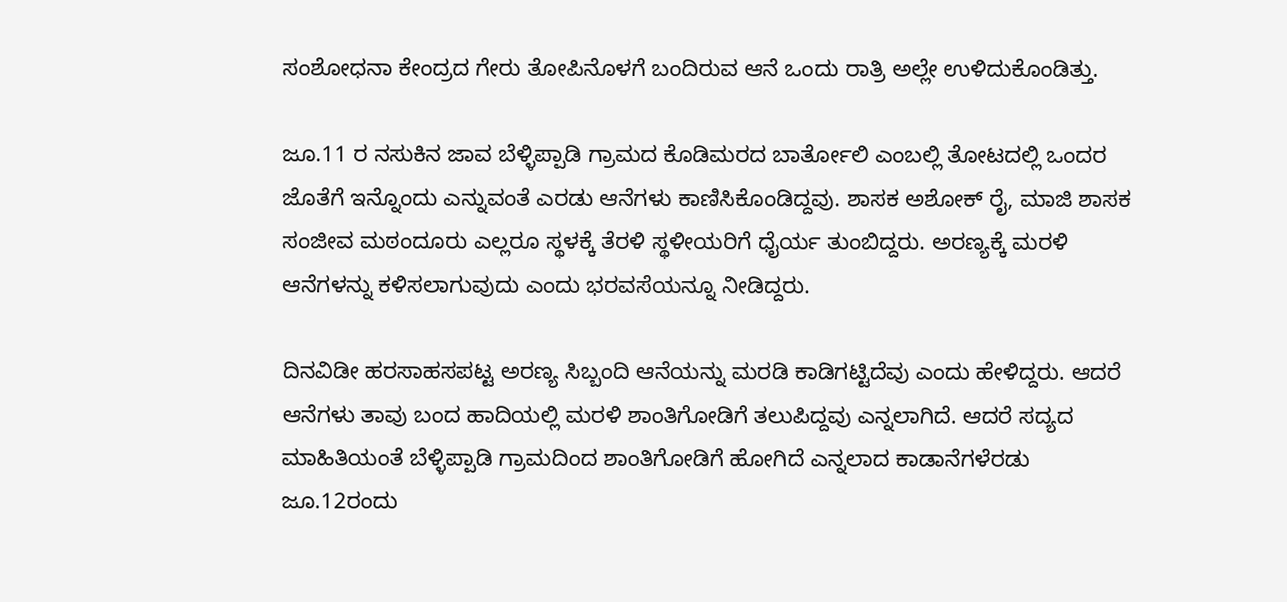ಸಂಶೋಧನಾ ಕೇಂದ್ರದ ಗೇರು ತೋಪಿನೊಳಗೆ ಬಂದಿರುವ ಆನೆ ಒಂದು ರಾತ್ರಿ ಅಲ್ಲೇ ಉಳಿದುಕೊಂಡಿತ್ತು.

ಜೂ.11 ರ ನಸುಕಿನ ಜಾವ ಬೆಳ್ಳಿಪ್ಪಾಡಿ ಗ್ರಾಮದ ಕೊಡಿಮರದ ಬಾರ್ತೋಲಿ ಎಂಬಲ್ಲಿ ತೋಟದಲ್ಲಿ ಒಂದರ ಜೊತೆಗೆ ಇನ್ನೊಂದು ಎನ್ನುವಂತೆ ಎರಡು ಆನೆಗಳು ಕಾಣಿಸಿಕೊಂಡಿದ್ದವು. ಶಾಸಕ ಅಶೋಕ್ ರೈ, ಮಾಜಿ ಶಾಸಕ ಸಂಜೀವ ಮಠಂದೂರು ಎಲ್ಲರೂ ಸ್ಥಳಕ್ಕೆ ತೆರಳಿ ಸ್ಥಳೀಯರಿಗೆ ಧೈರ್ಯ ತುಂಬಿದ್ದರು. ಅರಣ್ಯಕ್ಕೆ ಮರಳಿ ಆನೆಗಳನ್ನು ಕಳಿಸಲಾಗುವುದು ಎಂದು ಭರವಸೆಯನ್ನೂ ನೀಡಿದ್ದರು.

ದಿನವಿಡೀ ಹರಸಾಹಸಪಟ್ಟ ಅರಣ್ಯ ಸಿಬ್ಬಂದಿ ಆನೆಯನ್ನು ಮರಡಿ ಕಾಡಿಗಟ್ಟಿದೆವು ಎಂದು ಹೇಳಿದ್ದರು. ಆದರೆ ಆನೆಗಳು ತಾವು ಬಂದ ಹಾದಿಯಲ್ಲಿ ಮರಳಿ ಶಾಂತಿಗೋಡಿಗೆ ತಲುಪಿದ್ದವು ಎನ್ನಲಾಗಿದೆ. ಆದರೆ ಸದ್ಯದ ಮಾಹಿತಿಯಂತೆ ಬೆಳ್ಳಿಪ್ಪಾಡಿ ಗ್ರಾಮದಿಂದ ಶಾಂತಿಗೋಡಿಗೆ ಹೋಗಿದೆ ಎನ್ನಲಾದ ಕಾಡಾನೆಗಳೆರಡು ಜೂ.12ರಂದು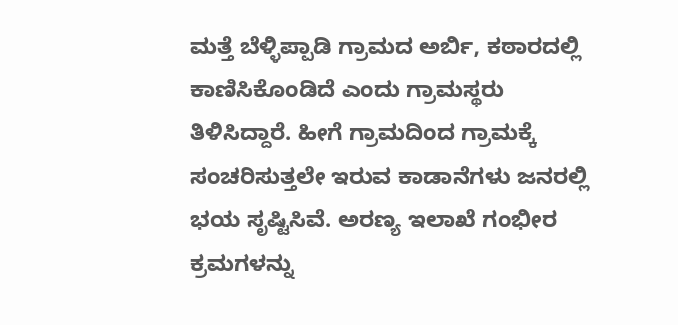ಮತ್ತೆ ಬೆಳ್ಳಿಪ್ಪಾಡಿ ಗ್ರಾಮದ ಅರ್ಬಿ, ಕಠಾರದಲ್ಲಿ ಕಾಣಿಸಿಕೊಂಡಿದೆ ಎಂದು ಗ್ರಾಮಸ್ಥರು ತಿಳಿಸಿದ್ದಾರೆ. ಹೀಗೆ ಗ್ರಾಮದಿಂದ ಗ್ರಾಮಕ್ಕೆ ಸಂಚರಿಸುತ್ತಲೇ ಇರುವ ಕಾಡಾನೆಗಳು ಜನರಲ್ಲಿ ಭಯ ಸೃಷ್ಟಿಸಿವೆ. ಅರಣ್ಯ ಇಲಾಖೆ ಗಂಭೀರ ಕ್ರಮಗಳನ್ನು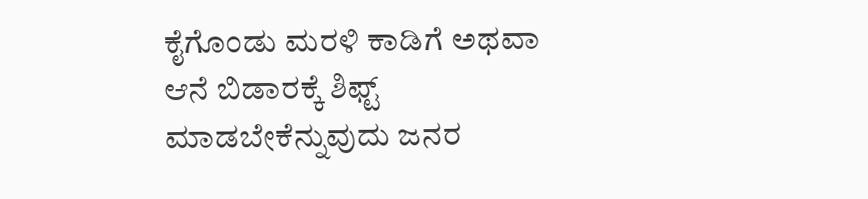ಕೈಗೊಂಡು ಮರಳಿ ಕಾಡಿಗೆ ಅಥವಾ ಆನೆ ಬಿಡಾರಕ್ಕೆ ಶಿಫ್ಟ್ ಮಾಡಬೇಕೆನ್ನುವುದು ಜನರ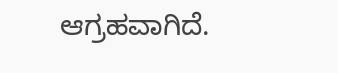ಆಗ್ರಹವಾಗಿದೆ.